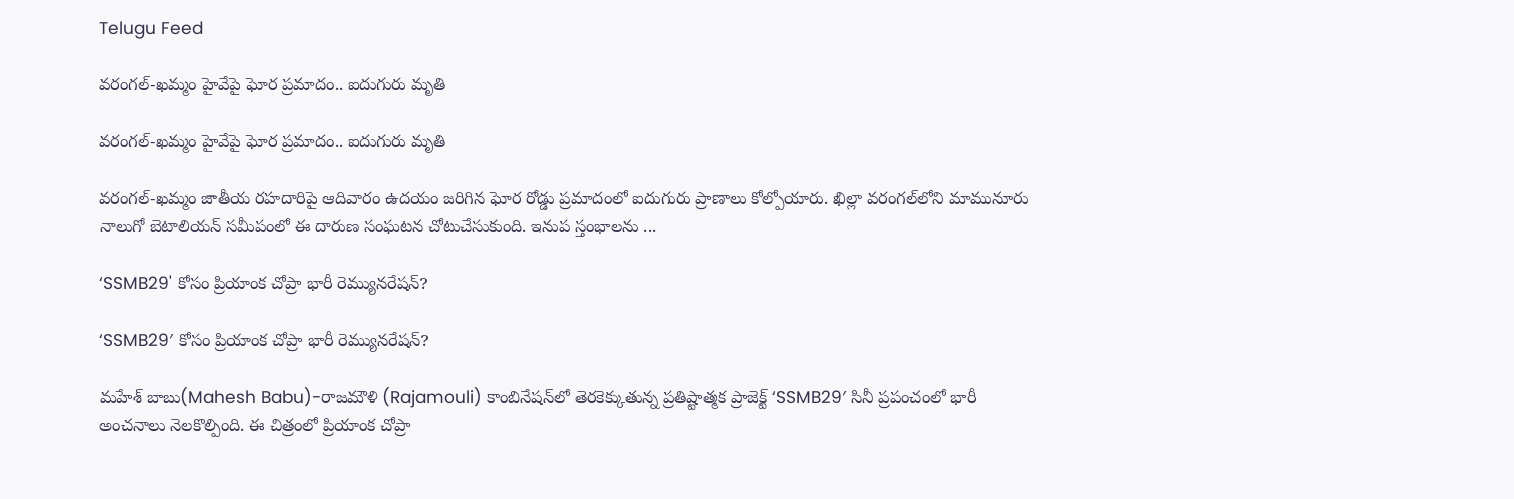Telugu Feed

వరంగల్-ఖమ్మం హైవేపై ఘోర ప్రమాదం.. ఐదుగురు మృతి

వరంగల్-ఖమ్మం హైవేపై ఘోర ప్రమాదం.. ఐదుగురు మృతి

వరంగల్-ఖమ్మం జాతీయ రహదారిపై ఆదివారం ఉదయం జరిగిన ఘోర రోడ్డు ప్రమాదంలో ఐదుగురు ప్రాణాలు కోల్పోయారు. ఖిల్లా వరంగల్‌లోని మామునూరు నాలుగో బెటాలియన్ సమీపంలో ఈ దారుణ సంఘటన చోటుచేసుకుంది. ఇనుప స్తంభాలను ...

‘SSMB29' కోసం ప్రియాంక చోప్రా భారీ రెమ్యునరేషన్?

‘SSMB29′ కోసం ప్రియాంక చోప్రా భారీ రెమ్యునరేషన్?

మహేశ్ బాబు(Mahesh Babu)-రాజమౌళి (Rajamouli) కాంబినేషన్‌లో తెరకెక్కుతున్న ప్రతిష్టాత్మక ప్రాజెక్ట్ ‘SSMB29′ సినీ ప్రపంచంలో భారీ అంచనాలు నెలకొల్పింది. ఈ చిత్రంలో ప్రియాంక చోప్రా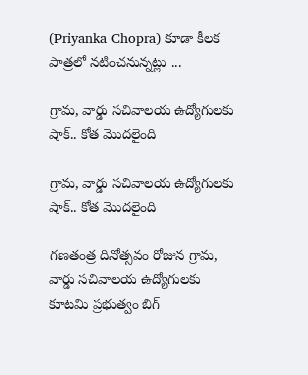(Priyanka Chopra) కూడా కీలక పాత్రలో నటించనున్నట్లు ...

గ్రామ‌, వార్డు స‌చివాల‌య ఉద్యోగుల‌కు షాక్‌.. కోత మొద‌లైంది

గ్రామ‌, వార్డు స‌చివాల‌య ఉద్యోగుల‌కు షాక్‌.. కోత మొద‌లైంది

గ‌ణ‌తంత్ర దినోత్స‌వం రోజున గ్రామ‌, వార్డు స‌చివాల‌య ఉద్యోగుల‌కు కూట‌మి ప్ర‌భుత్వం బిగ్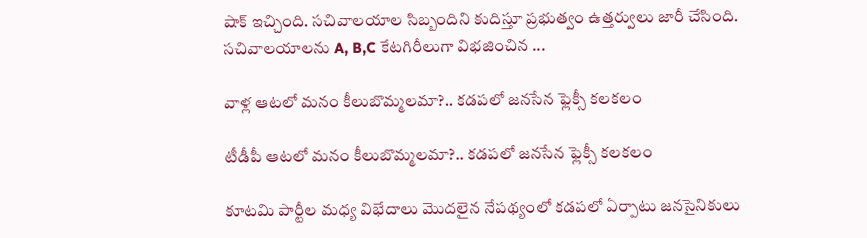షాక్ ఇచ్చింది. సచివాలయాల సిబ్బందిని కుదిస్తూ ప్రభుత్వం ఉత్తర్వులు జారీ చేసింది. సచివాలయాలను A, B,C కేటగిరీలుగా విభజించిన ...

వాళ్ల ఆట‌లో మ‌నం కీలుబొమ్మ‌ల‌మా?.. క‌డ‌ప‌లో జ‌న‌సేన‌ ఫ్లెక్సీ క‌ల‌క‌లం

టీడీపీ ఆట‌లో మ‌నం కీలుబొమ్మ‌ల‌మా?.. క‌డ‌ప‌లో జ‌న‌సేన‌ ఫ్లెక్సీ క‌ల‌క‌లం

కూట‌మి పార్టీల మ‌ధ్య విభేదాలు మొద‌లైన నేప‌థ్యంలో క‌డ‌ప‌లో ఏర్పాటు జ‌నసైనికులు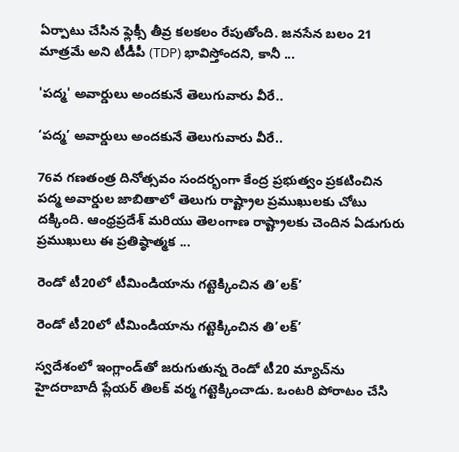ఏర్పాటు చేసిన ఫ్లెక్సీ తీవ్ర క‌ల‌క‌లం రేపుతోంది. జ‌న‌సేన బ‌లం 21 మాత్ర‌మే అని టీడీపీ (TDP) భావిస్తోంద‌ని, కానీ ...

'ప‌ద్మ' అవార్డులు అంద‌కునే తెలుగువారు వీరే..

‘ప‌ద్మ’ అవార్డులు అంద‌కునే తెలుగువారు వీరే..

76వ గణతంత్ర దినోత్సవం సందర్భంగా కేంద్ర ప్రభుత్వం ప్రకటించిన పద్మ అవార్డుల జాబితాలో తెలుగు రాష్ట్రాల ప్ర‌ముఖుల‌కు చోటు ద‌క్కింది. ఆంధ్రప్రదేశ్‌ మరియు తెలంగాణ రాష్ట్రాలకు చెందిన ఏడుగురు ప్రముఖులు ఈ ప్రతిష్ఠాత్మక ...

రెండో టీ20లో టీమిండియాను గ‌ట్టెక్కించిన తి’ల‌క్‌’

రెండో టీ20లో టీమిండియాను గ‌ట్టెక్కించిన తి’ల‌క్‌’

స్వ‌దేశంలో ఇంగ్లాండ్‌తో జ‌రుగుతున్న రెండో టీ20 మ్యాచ్‌ను హైద‌రాబాదీ ప్లేయ‌ర్ తిల‌క్ వ‌ర్మ గ‌ట్టెక్కించాడు. ఒంట‌రి పోరాటం చేసి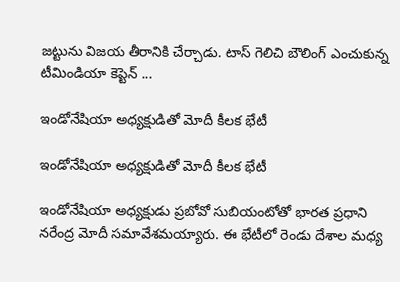జ‌ట్టును విజ‌య తీరానికి చేర్చాడు. టాస్ గెలిచి బౌలింగ్ ఎంచుకున్న టీమిండియా కెప్టెన్ ...

ఇండోనేషియా అధ్యక్షుడితో మోదీ కీల‌క‌ భేటీ

ఇండోనేషియా అధ్యక్షుడితో మోదీ కీల‌క‌ భేటీ

ఇండోనేషియా అధ్యక్షుడు ప్రబోవో సుబియంటోతో భారత ప్రధాని నరేంద్ర మోదీ సమావేశమయ్యారు. ఈ భేటీలో రెండు దేశాల మధ్య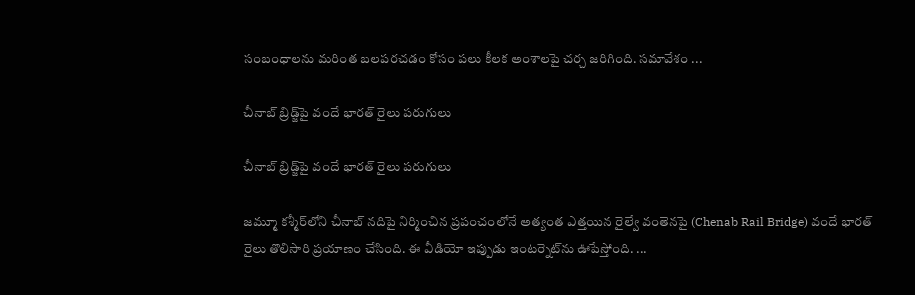సంబంధాలను మరింత బలపరచడం కోసం పలు కీలక అంశాలపై చర్చ జరిగింది. స‌మావేశం ...

చీనాబ్ బ్రిడ్జ్‌పై వందే భారత్ రైలు ప‌రుగులు

చీనాబ్ బ్రిడ్జ్‌పై వందే భారత్ రైలు ప‌రుగులు

జమ్మూ కశ్మీర్‌లోని చీనాబ్ నదిపై నిర్మించిన ప్రపంచంలోనే అత్యంత ఎత్తయిన రైల్వే వంతెనపై (Chenab Rail Bridge) వందే భారత్‌ రైలు తొలిసారి ప్రయాణం చేసింది. ఈ వీడియో ఇప్పుడు ఇంటర్నెట్‌ను ఊపేస్తోంది. ...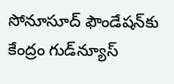సోనూసూద్ ఫౌండేషన్‌కు కేంద్రం గుడ్‌న్యూస్‌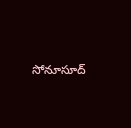సోనూసూద్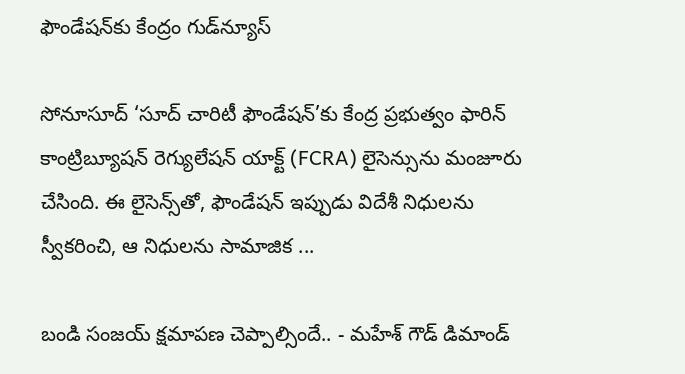ఫౌండేషన్‌కు కేంద్రం గుడ్‌న్యూస్‌

సోనూసూద్ ‘సూద్ చారిటీ ఫౌండేషన్’కు కేంద్ర ప్రభుత్వం ఫారిన్ కాంట్రిబ్యూషన్ రెగ్యులేషన్ యాక్ట్ (FCRA) లైసెన్సును మంజూరు చేసింది. ఈ లైసెన్స్‌తో, ఫౌండేషన్ ఇప్పుడు విదేశీ నిధులను స్వీకరించి, ఆ నిధులను సామాజిక ...

బండి సంజయ్ క్షమాపణ చెప్పాల్సిందే.. - మహేశ్ గౌడ్ డిమాండ్‌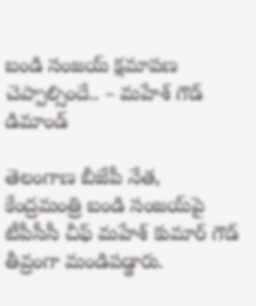బండి సంజయ్ క్షమాపణ చెప్పాల్సిందే.. – మహేశ్ గౌడ్ డిమాండ్‌

తెలంగాణ బీజేపీ నేత, కేంద్రమంత్రి బండి సంజయ్‌పై టీపీసీసీ చీఫ్ మహేశ్ కుమార్ గౌడ్ తీవ్రంగా మండిపడ్డారు.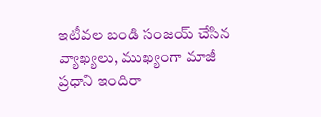ఇటీవల బండి సంజయ్ చేసిన వ్యాఖ్యలు, ముఖ్యంగా మాజీ ప్రధాని ఇందిరా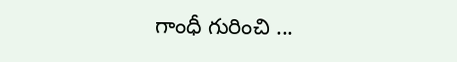గాంధీ గురించి ...